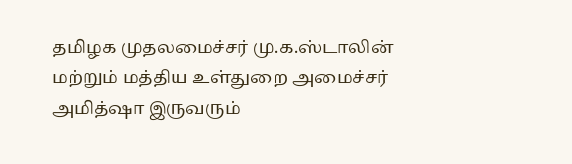தமிழக முதலமைச்சர் மு.க.ஸ்டாலின் மற்றும் மத்திய உள்துறை அமைச்சர் அமித்ஷா இருவரும்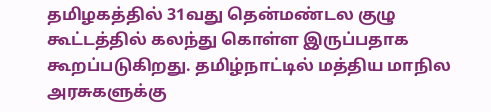தமிழகத்தில் 31வது தென்மண்டல குழு கூட்டத்தில் கலந்து கொள்ள இருப்பதாக கூறப்படுகிறது. தமிழ்நாட்டில் மத்திய மாநில அரசுகளுக்கு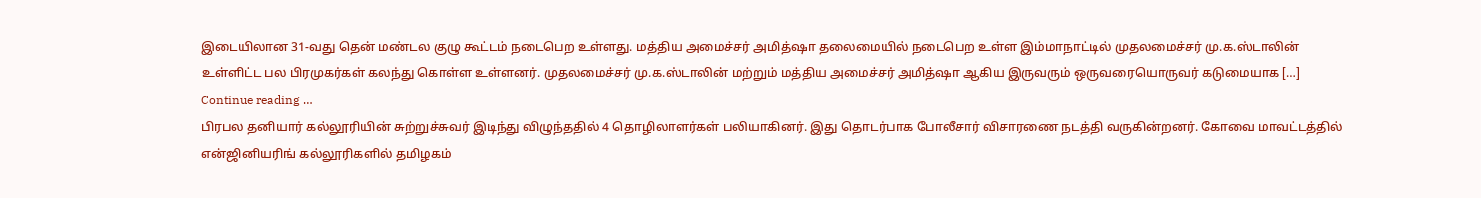இடையிலான 31-வது தென் மண்டல குழு கூட்டம் நடைபெற உள்ளது. மத்திய அமைச்சர் அமித்ஷா தலைமையில் நடைபெற உள்ள இம்மாநாட்டில் முதலமைச்சர் மு.க.ஸ்டாலின் உள்ளிட்ட பல பிரமுகர்கள் கலந்து கொள்ள உள்ளனர். முதலமைச்சர் மு.க.ஸ்டாலின் மற்றும் மத்திய அமைச்சர் அமித்ஷா ஆகிய இருவரும் ஒருவரையொருவர் கடுமையாக […]
Continue reading …
பிரபல தனியார் கல்லூரியின் சுற்றுச்சுவர் இடிந்து விழுந்ததில் 4 தொழிலாளர்கள் பலியாகினர். இது தொடர்பாக போலீசார் விசாரணை நடத்தி வருகின்றனர். கோவை மாவட்டத்தில் என்ஜினியரிங் கல்லூரிகளில் தமிழகம்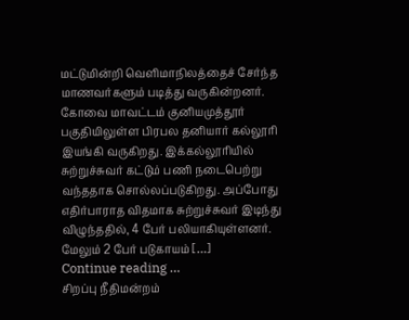மட்டுமின்றி வெளிமாநிலத்தைச் சேர்ந்த மாணவர்களும் படித்து வருகின்றனர். கோவை மாவட்டம் குனியமுத்தூர் பகுதியிலுள்ள பிரபல தனியார் கல்லூரி இயங்கி வருகிறது. இக்கல்லூரியில் சுற்றுச்சுவர் கட்டும் பணி நடைபெற்று வந்ததாக சொல்லப்படுகிறது. அப்போது எதிர்பாராத விதமாக சுற்றுச்சுவர் இடிந்து விழுந்ததில், 4 பேர் பலியாகியுள்ளனர். மேலும் 2 பேர் படுகாயம் […]
Continue reading …
சிறப்பு நீதிமன்றம்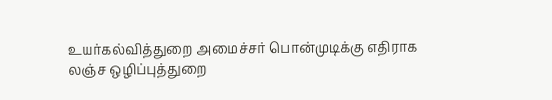உயர்கல்வித்துறை அமைச்சர் பொன்முடிக்கு எதிராக லஞ்ச ஒழிப்புத்துறை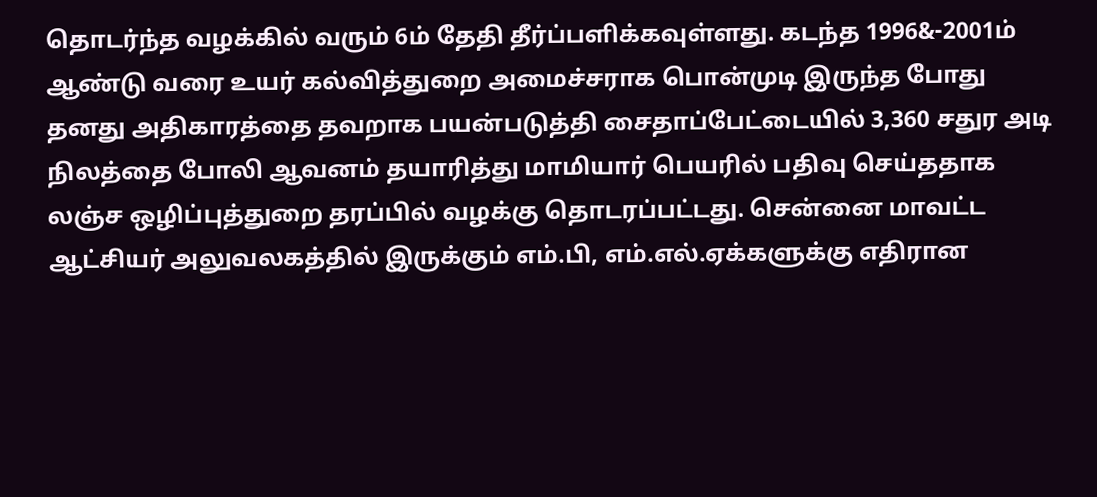தொடர்ந்த வழக்கில் வரும் 6ம் தேதி தீர்ப்பளிக்கவுள்ளது. கடந்த 1996&-2001ம் ஆண்டு வரை உயர் கல்வித்துறை அமைச்சராக பொன்முடி இருந்த போது தனது அதிகாரத்தை தவறாக பயன்படுத்தி சைதாப்பேட்டையில் 3,360 சதுர அடி நிலத்தை போலி ஆவனம் தயாரித்து மாமியார் பெயரில் பதிவு செய்ததாக லஞ்ச ஒழிப்புத்துறை தரப்பில் வழக்கு தொடரப்பட்டது. சென்னை மாவட்ட ஆட்சியர் அலுவலகத்தில் இருக்கும் எம்.பி, எம்.எல்.ஏக்களுக்கு எதிரான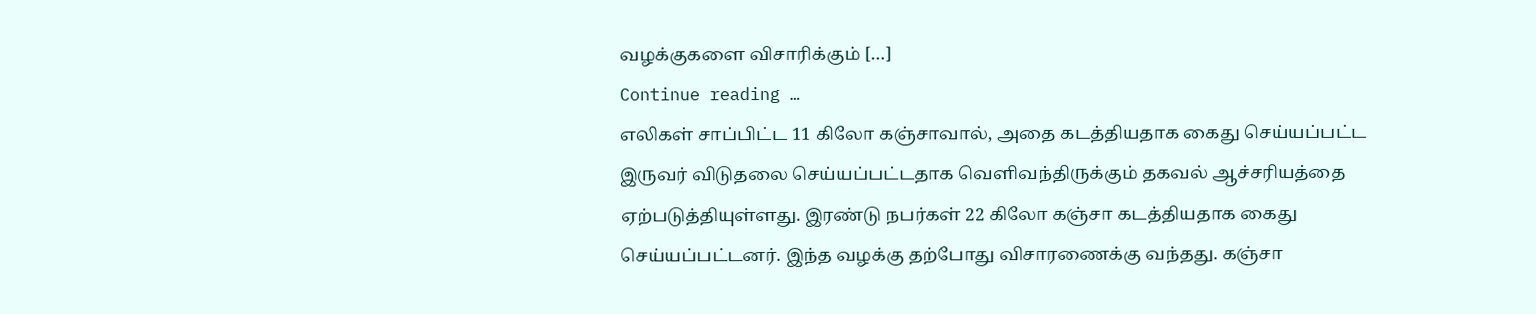வழக்குகளை விசாரிக்கும் […]
Continue reading …
எலிகள் சாப்பிட்ட 11 கிலோ கஞ்சாவால், அதை கடத்தியதாக கைது செய்யப்பட்ட இருவர் விடுதலை செய்யப்பட்டதாக வெளிவந்திருக்கும் தகவல் ஆச்சரியத்தை ஏற்படுத்தியுள்ளது. இரண்டு நபர்கள் 22 கிலோ கஞ்சா கடத்தியதாக கைது செய்யப்பட்டனர். இந்த வழக்கு தற்போது விசாரணைக்கு வந்தது. கஞ்சா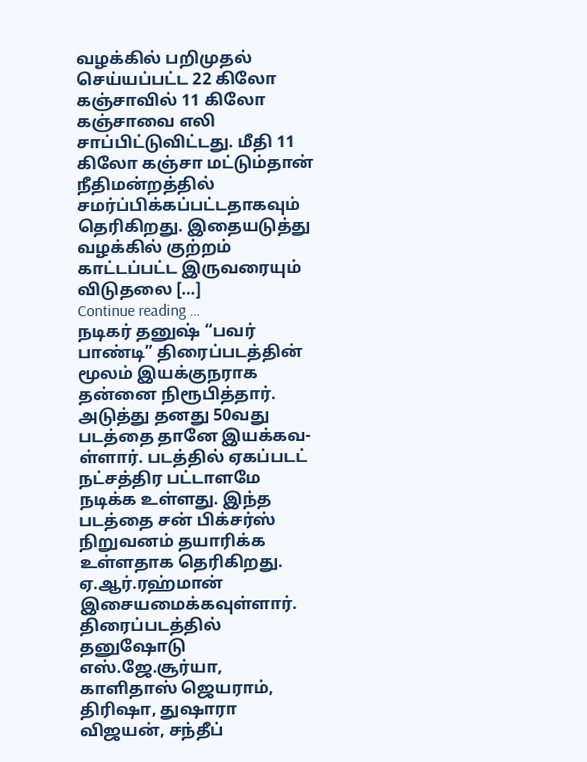வழக்கில் பறிமுதல் செய்யப்பட்ட 22 கிலோ கஞ்சாவில் 11 கிலோ கஞ்சாவை எலி சாப்பிட்டுவிட்டது. மீதி 11 கிலோ கஞ்சா மட்டும்தான் நீதிமன்றத்தில் சமர்ப்பிக்கப்பட்டதாகவும் தெரிகிறது. இதையடுத்து வழக்கில் குற்றம் காட்டப்பட்ட இருவரையும் விடுதலை […]
Continue reading …
நடிகர் தனுஷ் “பவர் பாண்டி” திரைப்படத்தின் மூலம் இயக்குநராக தன்னை நிரூபித்தார். அடுத்து தனது 50வது படத்தை தானே இயக்கவ-ள்ளார். படத்தில் ஏகப்படட் நட்சத்திர பட்டாளமே நடிக்க உள்ளது. இந்த படத்தை சன் பிக்சர்ஸ் நிறுவனம் தயாரிக்க உள்ளதாக தெரிகிறது. ஏ.ஆர்.ரஹ்மான் இசையமைக்கவுள்ளார். திரைப்படத்தில் தனுஷோடு எஸ்.ஜே.சூர்யா, காளிதாஸ் ஜெயராம், திரிஷா, துஷாரா விஜயன், சந்தீப்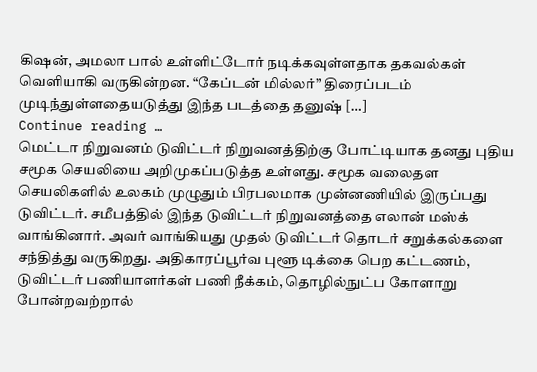கிஷன், அமலா பால் உள்ளிட்டோர் நடிக்கவுள்ளதாக தகவல்கள் வெளியாகி வருகின்றன. “கேப்டன் மில்லர்” திரைப்படம் முடிந்துள்ளதையடுத்து இந்த படத்தை தனுஷ் […]
Continue reading …
மெட்டா நிறுவனம் டுவிட்டர் நிறுவனத்திற்கு போட்டியாக தனது புதிய சமூக செயலியை அறிமுகப்படுத்த உள்ளது. சமூக வலைதள செயலிகளில் உலகம் முழுதும் பிரபலமாக முன்னணியில் இருப்பது டுவிட்டர். சமீபத்தில் இந்த டுவிட்டர் நிறுவனத்தை எலான் மஸ்க் வாங்கினார். அவர் வாங்கியது முதல் டுவிட்டர் தொடர் சறுக்கல்களை சந்தித்து வருகிறது. அதிகாரப்பூர்வ புளூ டிக்கை பெற கட்டணம், டுவிட்டர் பணியாளர்கள் பணி நீக்கம், தொழில்நுட்ப கோளாறு போன்றவற்றால்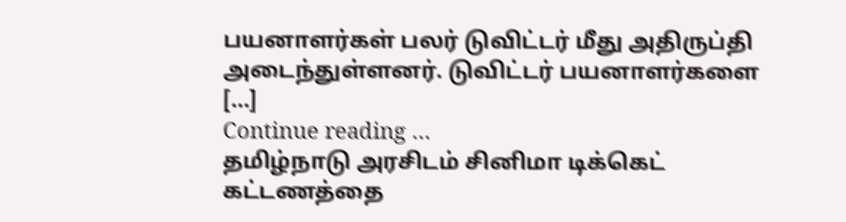பயனாளர்கள் பலர் டுவிட்டர் மீது அதிருப்தி அடைந்துள்ளனர். டுவிட்டர் பயனாளர்களை […]
Continue reading …
தமிழ்நாடு அரசிடம் சினிமா டிக்கெட் கட்டணத்தை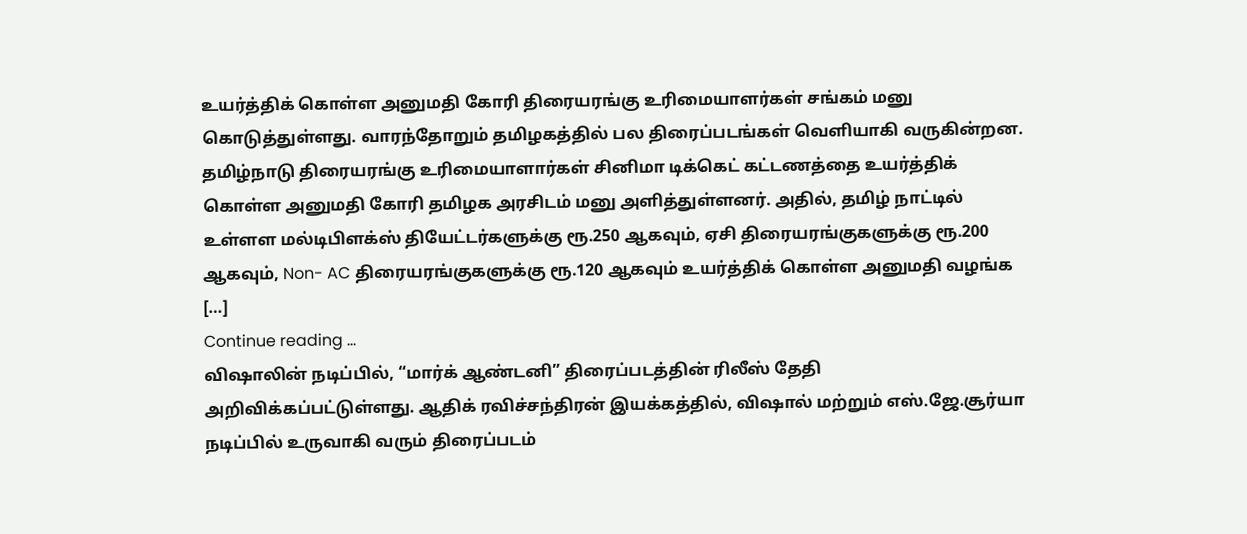உயர்த்திக் கொள்ள அனுமதி கோரி திரையரங்கு உரிமையாளர்கள் சங்கம் மனு கொடுத்துள்ளது. வாரந்தோறும் தமிழகத்தில் பல திரைப்படங்கள் வெளியாகி வருகின்றன. தமிழ்நாடு திரையரங்கு உரிமையாளார்கள் சினிமா டிக்கெட் கட்டணத்தை உயர்த்திக் கொள்ள அனுமதி கோரி தமிழக அரசிடம் மனு அளித்துள்ளனர். அதில், தமிழ் நாட்டில் உள்ளள மல்டிபிளக்ஸ் தியேட்டர்களுக்கு ரூ.250 ஆகவும், ஏசி திரையரங்குகளுக்கு ரூ.200 ஆகவும், Non- AC திரையரங்குகளுக்கு ரூ.120 ஆகவும் உயர்த்திக் கொள்ள அனுமதி வழங்க […]
Continue reading …
விஷாலின் நடிப்பில், “மார்க் ஆண்டனி” திரைப்படத்தின் ரிலீஸ் தேதி அறிவிக்கப்பட்டுள்ளது. ஆதிக் ரவிச்சந்திரன் இயக்கத்தில், விஷால் மற்றும் எஸ்.ஜே.சூர்யா நடிப்பில் உருவாகி வரும் திரைப்படம்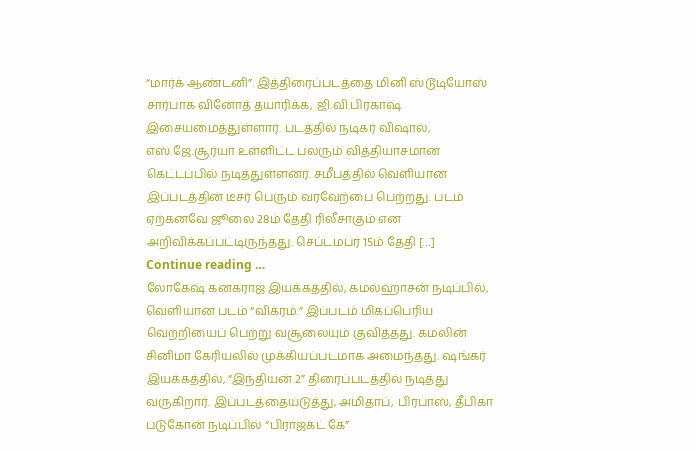“மார்க் ஆண்டனி”. இத்திரைப்படத்தை மினி ஸ்டூடியோஸ் சார்பாக வினோத் தயாரிக்க, ஜி.வி.பிரகாஷ் இசையமைத்துள்ளார். படத்தில் நடிகர் விஷால், எஸ்.ஜே.சூர்யா உள்ளிட்ட பலரும் வித்தியாசமான கெட்டப்பில் நடித்துள்ளனர். சமீபத்தில் வெளியான இப்படத்தின் டீசர் பெரும் வரவேற்பை பெற்றது. படம் ஏற்கனவே ஜூலை 28ம் தேதி ரிலீசாகும் என அறிவிக்கப்பட்டிருந்தது. செப்டமபர் 15ம் தேதி […]
Continue reading …
லோகேஷ் கனகராஜ் இயக்கத்தில், கமல்ஹாசன் நடிப்பில், வெளியான படம் “விக்ரம்.” இப்படம் மிகப்பெரிய வெற்றியைப் பெற்று வசூலையும் குவித்தது. கமலின் சினிமா கேரியலில் முக்கியப்படமாக அமைந்தது. ஷங்கர் இயக்கத்தில், “இந்தியன் 2” திரைப்படத்தில் நடித்து வருகிறார். இப்படத்தையடுத்து, அமிதாப், பிரபாஸ், தீபிகா படுகோன் நடிப்பில் “பிராஜக்ட் கே”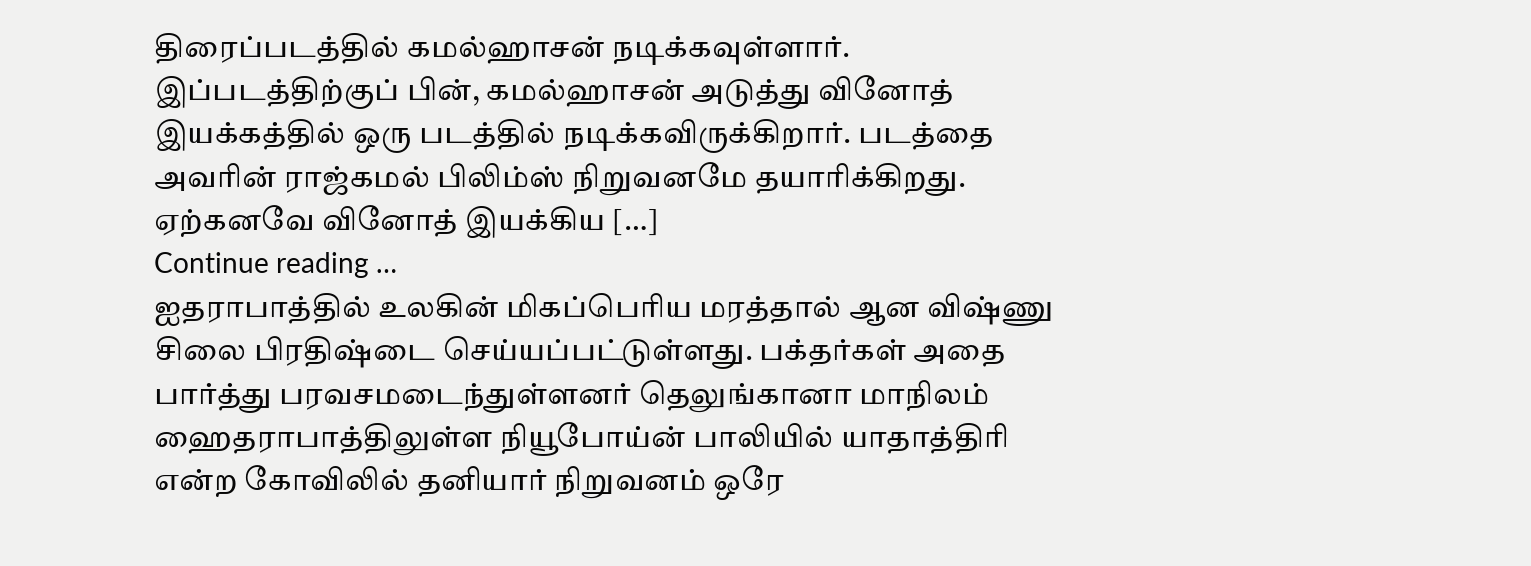திரைப்படத்தில் கமல்ஹாசன் நடிக்கவுள்ளார். இப்படத்திற்குப் பின், கமல்ஹாசன் அடுத்து வினோத் இயக்கத்தில் ஒரு படத்தில் நடிக்கவிருக்கிறார். படத்தை அவரின் ராஜ்கமல் பிலிம்ஸ் நிறுவனமே தயாரிக்கிறது. ஏற்கனவே வினோத் இயக்கிய […]
Continue reading …
ஐதராபாத்தில் உலகின் மிகப்பெரிய மரத்தால் ஆன விஷ்ணு சிலை பிரதிஷ்டை செய்யப்பட்டுள்ளது. பக்தர்கள் அதை பார்த்து பரவசமடைந்துள்ளனர் தெலுங்கானா மாநிலம் ஹைதராபாத்திலுள்ள நியூபோய்ன் பாலியில் யாதாத்திரி என்ற கோவிலில் தனியார் நிறுவனம் ஒரே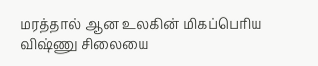மரத்தால் ஆன உலகின் மிகப்பெரிய விஷ்ணு சிலையை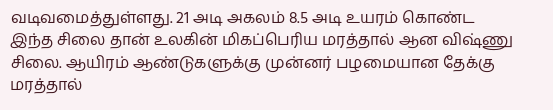வடிவமைத்துள்ளது. 21 அடி அகலம் 8.5 அடி உயரம் கொண்ட இந்த சிலை தான் உலகின் மிகப்பெரிய மரத்தால் ஆன விஷ்ணு சிலை. ஆயிரம் ஆண்டுகளுக்கு முன்னர் பழமையான தேக்கு மரத்தால்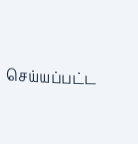செய்யப்பட்ட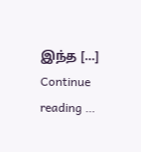இந்த […]
Continue reading …